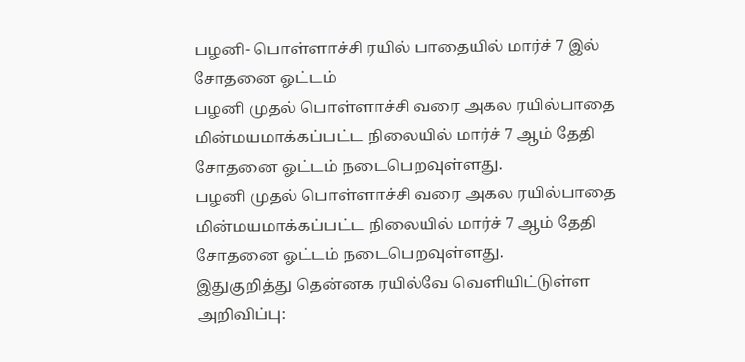பழனி- பொள்ளாச்சி ரயில் பாதையில் மார்ச் 7 இல் சோதனை ஓட்டம்
பழனி முதல் பொள்ளாச்சி வரை அகல ரயில்பாதை மின்மயமாக்கப்பட்ட நிலையில் மார்ச் 7 ஆம் தேதி சோதனை ஓட்டம் நடைபெறவுள்ளது.
பழனி முதல் பொள்ளாச்சி வரை அகல ரயில்பாதை மின்மயமாக்கப்பட்ட நிலையில் மார்ச் 7 ஆம் தேதி சோதனை ஓட்டம் நடைபெறவுள்ளது.
இதுகுறித்து தென்னக ரயில்வே வெளியிட்டுள்ள அறிவிப்பு: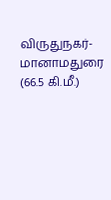விருதுநகர்- மானாமதுரை (66.5 கி.மீ.)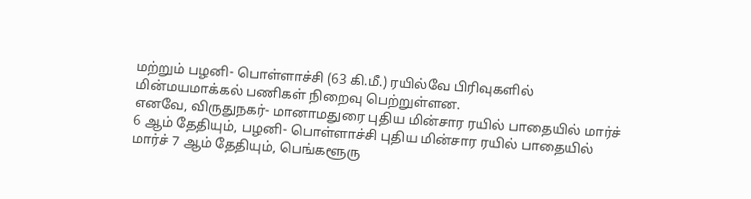மற்றும் பழனி- பொள்ளாச்சி (63 கி.மீ.) ரயில்வே பிரிவுகளில் மின்மயமாக்கல் பணிகள் நிறைவு பெற்றுள்ளன.
எனவே, விருதுநகர்- மானாமதுரை புதிய மின்சார ரயில் பாதையில் மார்ச் 6 ஆம் தேதியும், பழனி- பொள்ளாச்சி புதிய மின்சார ரயில் பாதையில் மார்ச் 7 ஆம் தேதியும், பெங்களூரு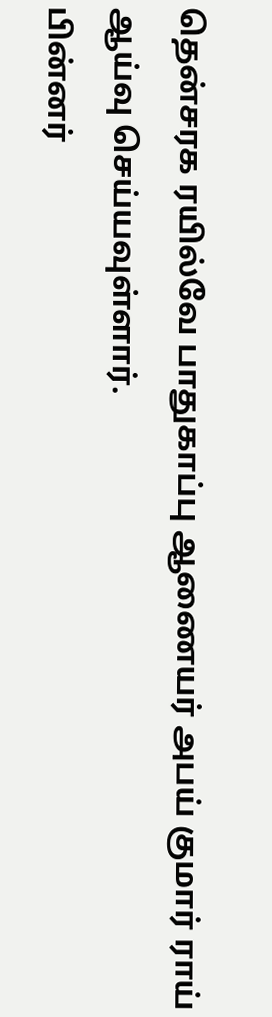தென்சரக ரயில்வே பாதுகாப்பு ஆணையர் அபய் குமார் ராய் ஆய்வு செய்யவுள்ளார்.
பின்னர்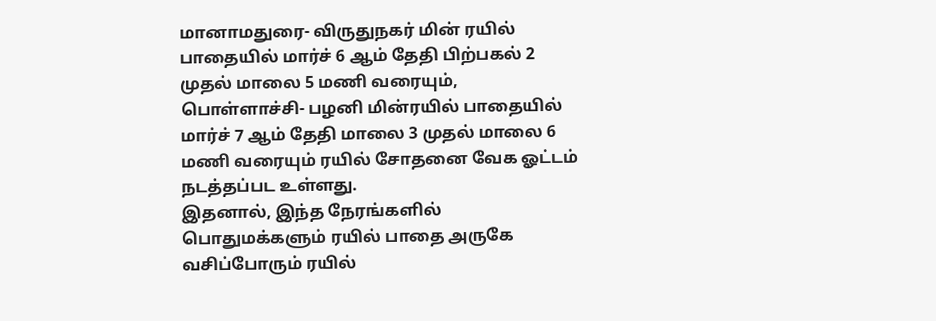மானாமதுரை- விருதுநகர் மின் ரயில் பாதையில் மார்ச் 6 ஆம் தேதி பிற்பகல் 2 முதல் மாலை 5 மணி வரையும், பொள்ளாச்சி- பழனி மின்ரயில் பாதையில் மார்ச் 7 ஆம் தேதி மாலை 3 முதல் மாலை 6 மணி வரையும் ரயில் சோதனை வேக ஓட்டம் நடத்தப்பட உள்ளது.
இதனால், இந்த நேரங்களில் பொதுமக்களும் ரயில் பாதை அருகே வசிப்போரும் ரயில்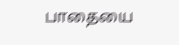பாதையை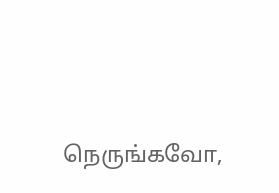நெருங்கவோ,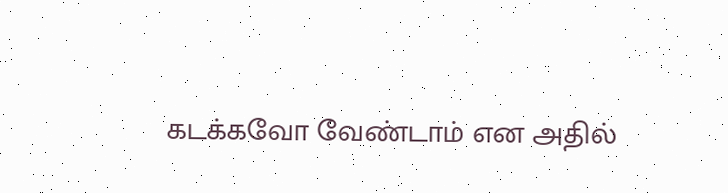கடக்கவோ வேண்டாம் என அதில்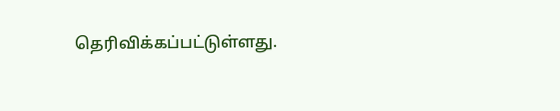தெரிவிக்கப்பட்டுள்ளது.